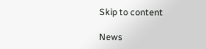Skip to content

News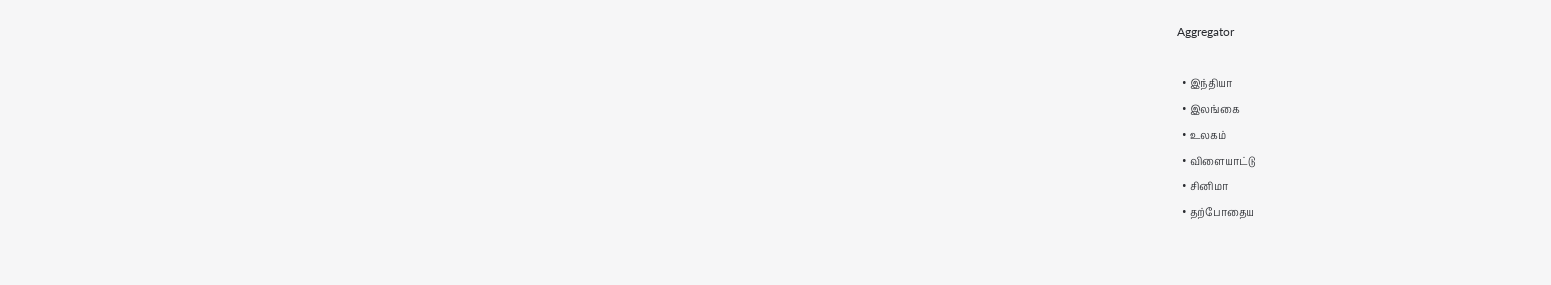Aggregator

  • இந்தியா
  • இலங்கை
  • உலகம்
  • விளையாட்டு
  • சினிமா
  • தற்போதைய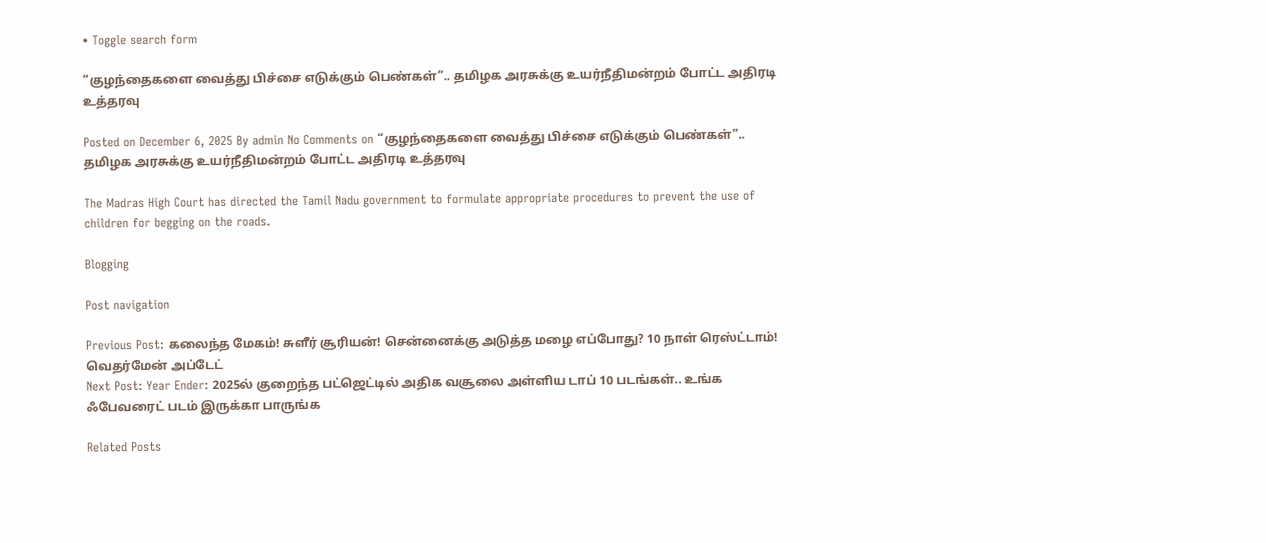• Toggle search form

“குழந்தைகளை வைத்து பிச்சை எடுக்கும் பெண்கள்”.. தமிழக அரசுக்கு உயர்நீதிமன்றம் போட்ட அதிரடி உத்தரவு

Posted on December 6, 2025 By admin No Comments on “குழந்தைகளை வைத்து பிச்சை எடுக்கும் பெண்கள்”.. தமிழக அரசுக்கு உயர்நீதிமன்றம் போட்ட அதிரடி உத்தரவு

The Madras High Court has directed the Tamil Nadu government to formulate appropriate procedures to prevent the use of children for begging on the roads.

Blogging

Post navigation

Previous Post: கலைந்த மேகம்! சுளீர் சூரியன்! சென்னைக்கு அடுத்த மழை எப்போது? 10 நாள் ரெஸ்ட்டாம்! வெதர்மேன் அப்டேட்
Next Post: Year Ender: 2025ல் குறைந்த பட்ஜெட்டில் அதிக வசூலை அள்ளிய டாப் 10 படங்கள்.. உங்க ஃபேவரைட் படம் இருக்கா பாருங்க

Related Posts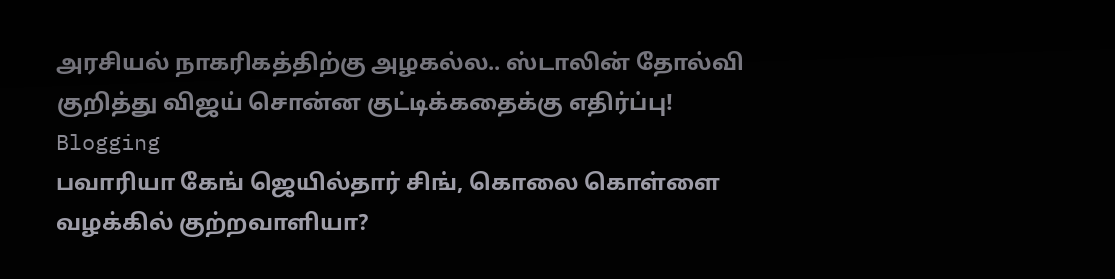அரசியல் நாகரிகத்திற்கு அழகல்ல.. ஸ்டாலின் தோல்வி குறித்து விஜய் சொன்ன குட்டிக்கதைக்கு எதிர்ப்பு! Blogging
பவாரியா கேங் ஜெயில்தார் சிங், கொலை கொள்ளை வழக்கில் குற்றவாளியா?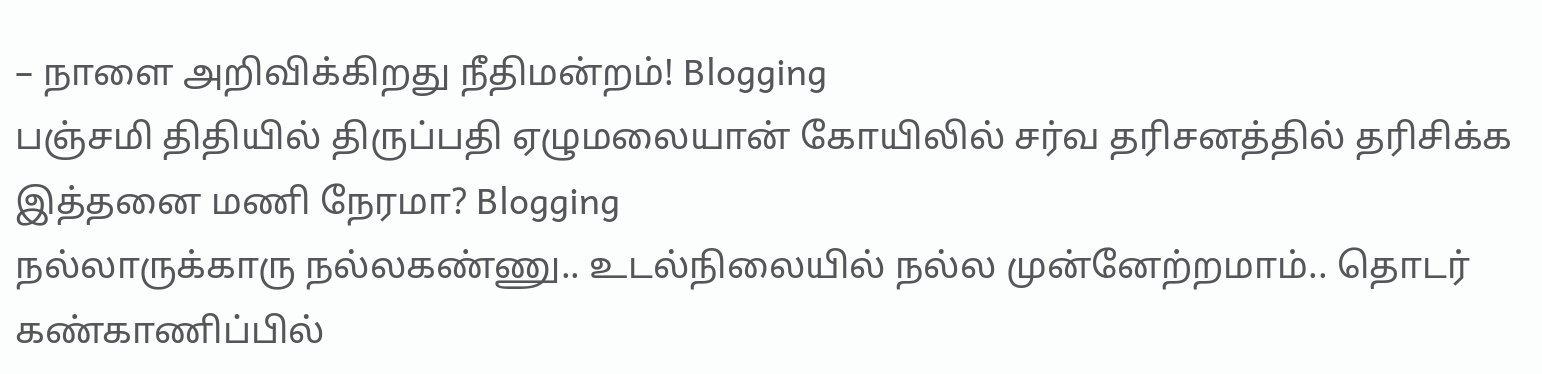– நாளை அறிவிக்கிறது நீதிமன்றம்! Blogging
பஞ்சமி திதியில் திருப்பதி ஏழுமலையான் கோயிலில் சர்வ தரிசனத்தில் தரிசிக்க இத்தனை மணி நேரமா? Blogging
நல்லாருக்காரு நல்லகண்ணு.. உடல்நிலையில் நல்ல முன்னேற்றமாம்.. தொடர் கண்காணிப்பில்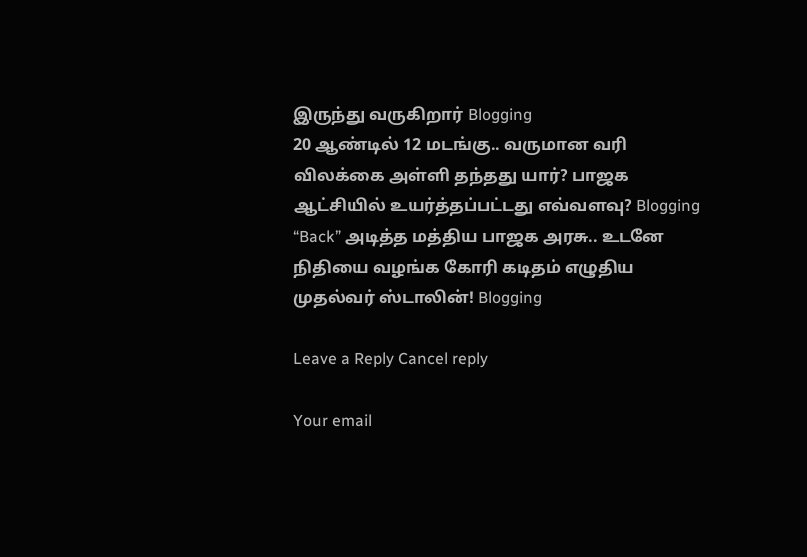இருந்து வருகிறார் Blogging
20 ஆண்டில் 12 மடங்கு.. வருமான வரி விலக்கை அள்ளி தந்தது யார்? பாஜக ஆட்சியில் உயர்த்தப்பட்டது எவ்வளவு? Blogging
“Back” அடித்த மத்திய பாஜக அரசு.. உடனே நிதியை வழங்க கோரி கடிதம் எழுதிய முதல்வர் ஸ்டாலின்! Blogging

Leave a Reply Cancel reply

Your email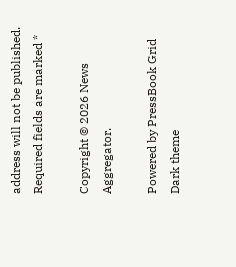address will not be published. Required fields are marked *

Copyright © 2026 News Aggregator.

Powered by PressBook Grid Dark theme